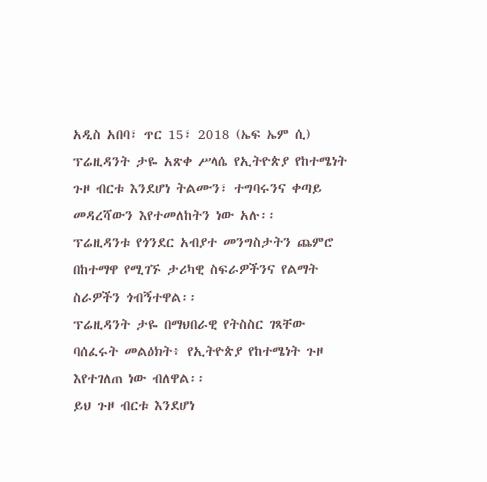አዲስ አበባ፣ ጥር 15፣ 2018 (ኤፍ ኤም ሲ) ፕሬዚዳንት ታዬ አጽቀ ሥላሴ የኢትዮጵያ የከተሜነት ጉዞ ብርቱ እንደሆነ ትልሙን፣ ተግባሩንና ቀጣይ መዳረሻውን እየተመለከትን ነው አሉ፡፡
ፕሬዚዳንቱ የጎንደር አብያተ መንግስታትን ጨምሮ በከተማዋ የሚገኙ ታሪካዊ ስፍራዎችንና የልማት ስራዎችን ጎብኝተዋል፡፡
ፕሬዚዳንት ታዬ በማህበራዊ የትስስር ገጻቸው ባሰፈሩት መልዕክት፥ የኢትዮጵያ የከተሜነት ጉዞ እየተገለጠ ነው ብለዋል፡፡
ይህ ጉዞ ብርቱ እንደሆነ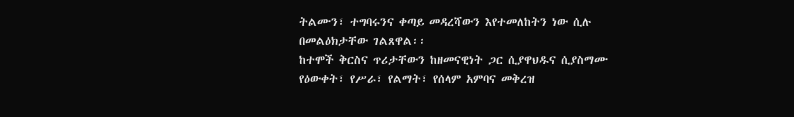ትልሙን፣ ተግባሩንና ቀጣይ መዳረሻውን እየተመለከትን ነው ሲሉ በመልዕክታቸው ገልጸዋል፡፡
ከተሞች ቅርስና ጥሪታቸውን ከዘመናዊነት ጋር ሲያዋህዱና ሲያስማሙ የዕውቀት፣ የሥራ፣ የልማት፣ የሰላም አምባና መቅረዝ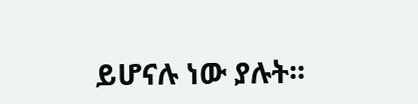ይሆናሉ ነው ያሉት፡፡